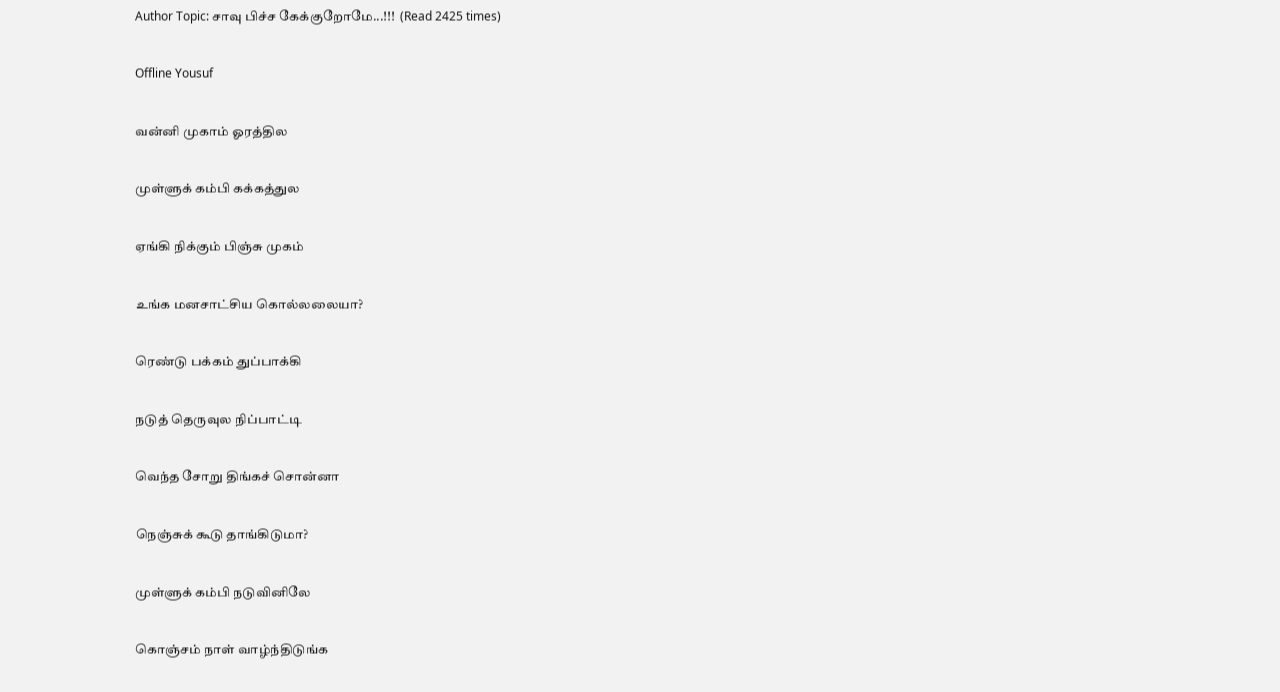Author Topic: சாவு பிச்ச கேக்குறோமே...!!!  (Read 2425 times)

Offline Yousuf

வன்னி முகாம் ஓரத்தில

முள்ளுக் கம்பி கக்கத்துல

ஏங்கி நிக்கும் பிஞ்சு முகம்

உங்க மனசாட்சிய கொல்லலையா?

ரெண்டு பக்கம் துப்பாக்கி

நடுத் தெருவுல நிப்பாட்டி

வெந்த சோறு திங்கச் சொன்னா

நெஞ்சுக் கூடு தாங்கிடுமா?

முள்ளுக் கம்பி நடுவினிலே

கொஞ்சம் நாள் வாழ்ந்திடுங்க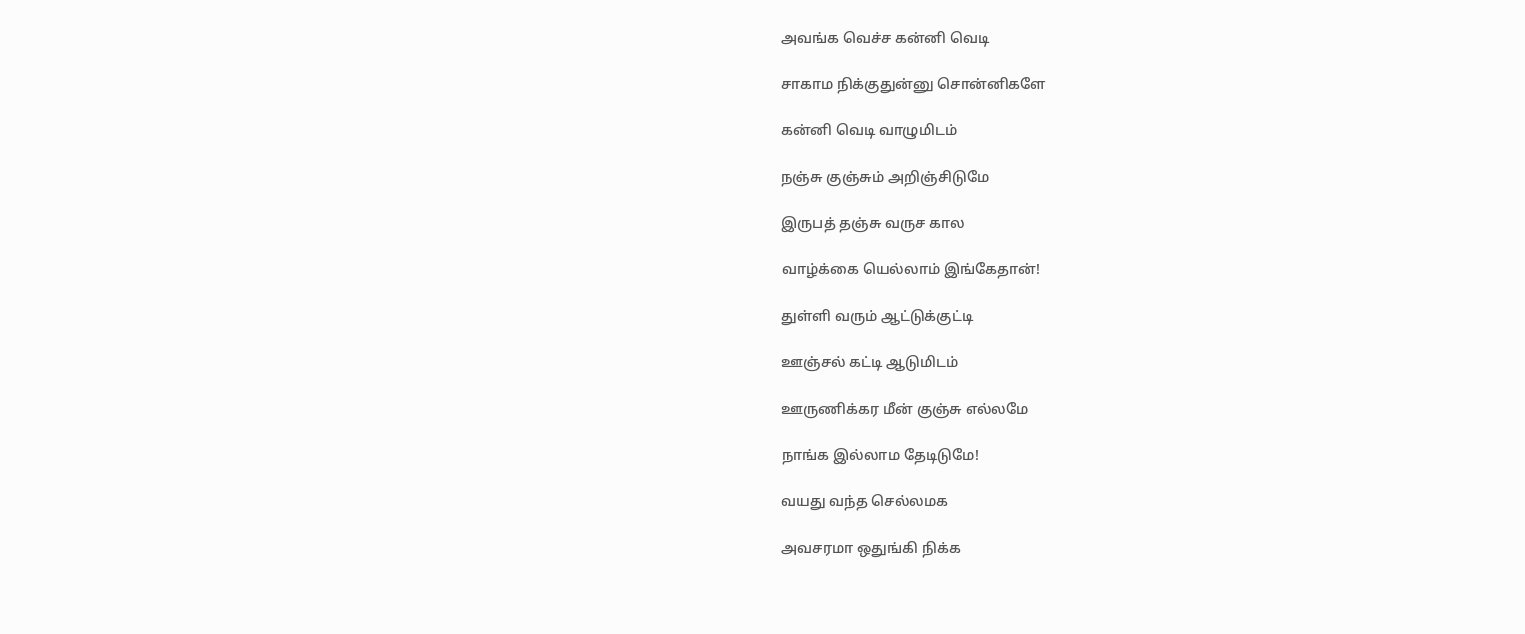அவங்க வெச்ச கன்னி வெடி

சாகாம நிக்குதுன்னு சொன்னிகளே

கன்னி வெடி வாழுமிடம்

நஞ்சு குஞ்சும் அறிஞ்சிடுமே

இருபத் தஞ்சு வருச கால

வாழ்க்கை யெல்லாம் இங்கேதான்!

துள்ளி வரும் ஆட்டுக்குட்டி

ஊஞ்சல் கட்டி ஆடுமிடம்

ஊருணிக்கர மீன் குஞ்சு எல்லமே

நாங்க இல்லாம தேடிடுமே!

வயது வந்த செல்லமக

அவசரமா ஒதுங்கி நிக்க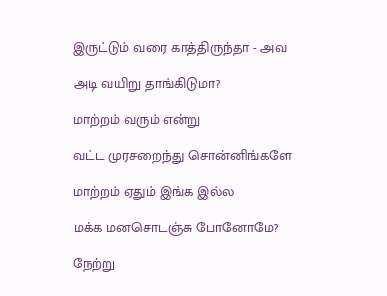இருட்டும் வரை காத்திருந்தா - அவ

அடி வயிறு தாங்கிடுமா?

மாற்றம் வரும் என்று

வட்ட முரசறைந்து சொன்னிங்களே

மாற்றம் ஏதும் இங்க இல்ல

மக்க மனசொடஞ்சு போனோமே?

நேற்று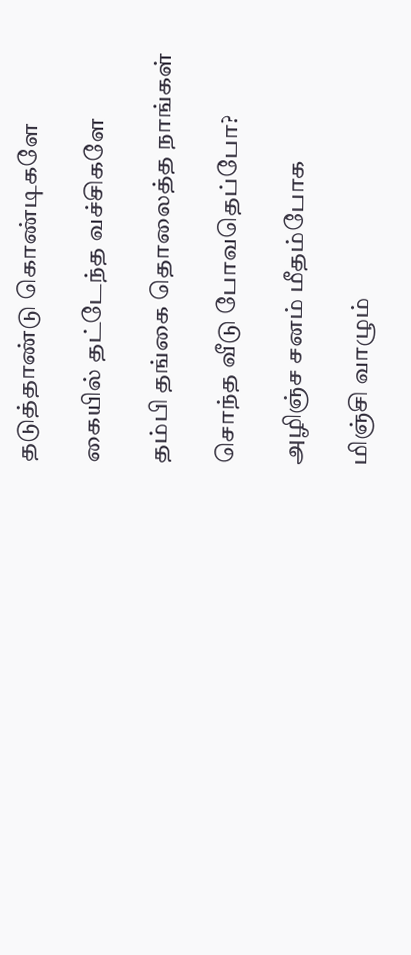தடுத்தாண்டு கொண்டிகளே

கையில் தட்டேந்த வச்சிகளே

தம்பி தங்கை தொலைத்த நாங்கள்

சொந்த வீடு போவதெப்போ?

அழிஞ்ச சனம் மீதம்போக

மிஞ்சி வாழும்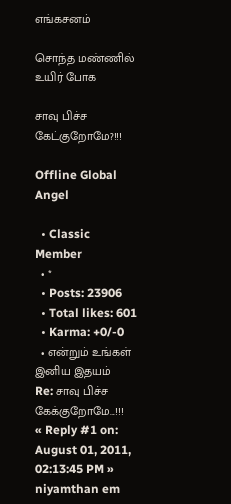எங்கசனம்

சொந்த மண்ணில் உயிர் போக

சாவு பிச்ச கேட்குறோமே?!!!

Offline Global Angel

  • Classic Member
  • *
  • Posts: 23906
  • Total likes: 601
  • Karma: +0/-0
  • என்றும் உங்கள் இனிய இதயம்
Re: சாவு பிச்ச கேக்குறோமே...!!!
« Reply #1 on: August 01, 2011, 02:13:45 PM »
niyamthan em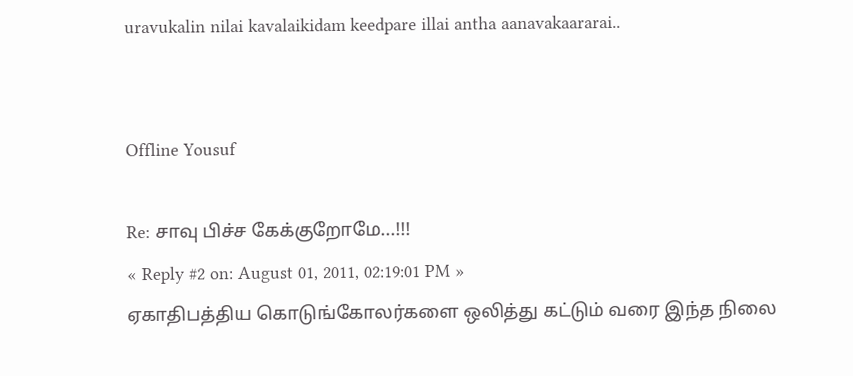uravukalin nilai kavalaikidam keedpare illai antha aanavakaararai..


Offline Yousuf

Re: சாவு பிச்ச கேக்குறோமே...!!!
« Reply #2 on: August 01, 2011, 02:19:01 PM »
ஏகாதிபத்திய கொடுங்கோலர்களை ஒலித்து கட்டும் வரை இந்த நிலை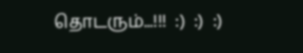தொடரும்...!!!  :)  :)  :)